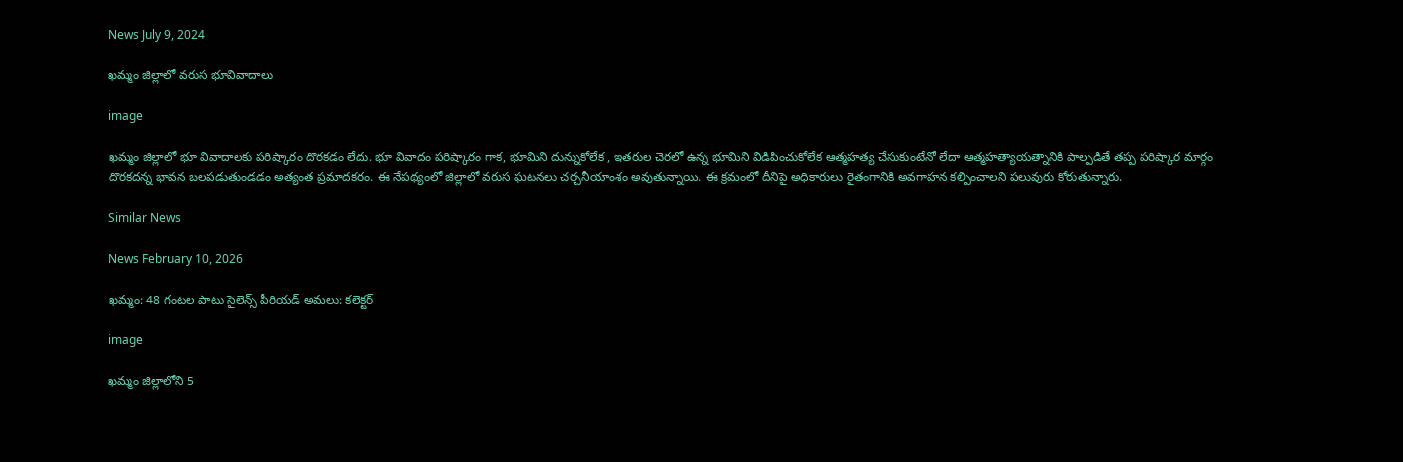News July 9, 2024

ఖమ్మం జిల్లాలో వరుస భూవివాదాలు

image

ఖమ్మం జిల్లాలో భూ వివాదాలకు పరిష్కారం దొరకడం లేదు. భూ వివాదం పరిష్కారం గాక, భూమిని దున్నుకోలేక , ఇతరుల చెరలో ఉన్న భూమిని విడిపించుకోలేక ఆత్మహత్య చేసుకుంటేనో లేదా ఆత్మహత్యాయత్నానికి పాల్పడితే తప్ప పరిష్కార మార్గం దొరకదన్న భావన బలపడుతుండడం అత్యంత ప్రమాదకరం. ఈ నేపథ్యంలో జిల్లాలో వరుస ఘటనలు చర్చనీయాంశం అవుతున్నాయి. ఈ క్రమంలో దీనిపై అధికారులు రైతంగానికి అవగాహన కల్పించాలని పలువురు కోరుతున్నారు.

Similar News

News February 10, 2026

ఖమ్మం: 48 గంటల పాటు సైలెన్స్ పీరియడ్ అమలు: కలెక్టర్

image

ఖమ్మం జిల్లాలోని 5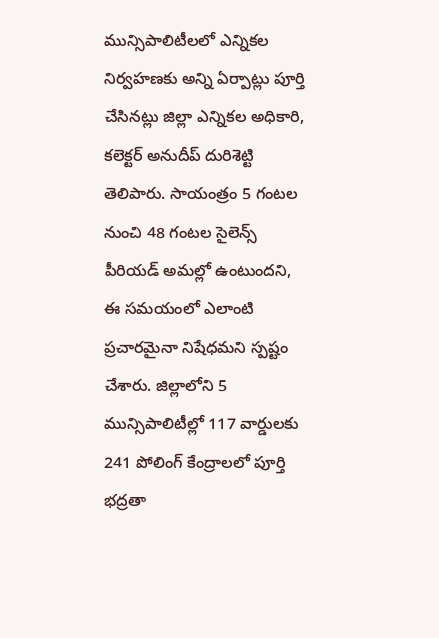మున్సిపాలిటీలలో ఎన్నికల నిర్వహణకు అన్ని ఏర్పాట్లు పూర్తి చేసినట్లు జిల్లా ఎన్నికల అధికారి, కలెక్టర్ అనుదీప్ దురిశెట్టి తెలిపారు. సాయంత్రం 5 గంటల నుంచి 48 గంటల సైలెన్స్ పీరియడ్ అమల్లో ఉంటుందని, ఈ సమయంలో ఎలాంటి ప్రచారమైనా నిషేధమని స్పష్టం చేశారు. జిల్లాలోని 5 మున్సిపాలిటీల్లో 117 వార్డులకు 241 పోలింగ్ కేంద్రాలలో పూర్తి భద్రతా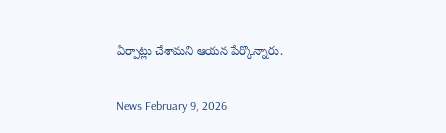ఏర్పాట్లు చేశామని ఆయన పేర్కొన్నారు.

News February 9, 2026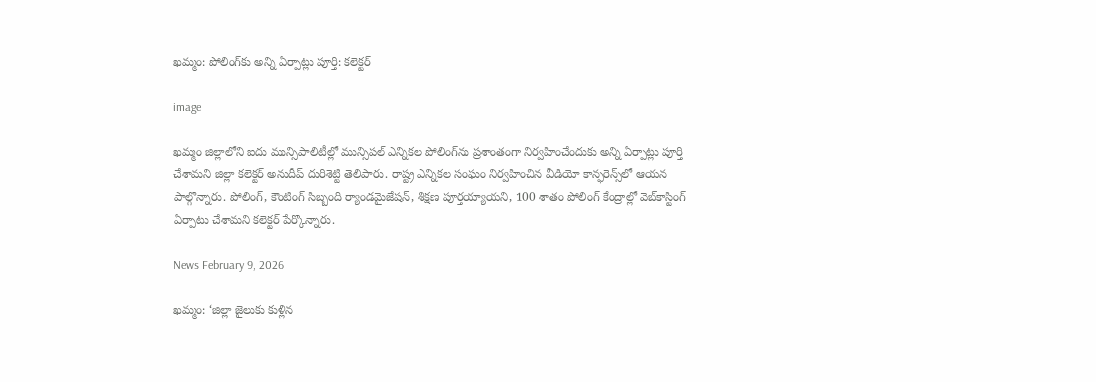ఖమ్మం: పోలింగ్‌కు అన్ని ఏర్పాట్లు పూర్తి: కలెక్టర్

image

ఖమ్మం జిల్లాలోని ఐదు మున్సిపాలిటీల్లో మున్సిపల్ ఎన్నికల పోలింగ్‌ను ప్రశాంతంగా నిర్వహించేందుకు అన్ని ఏర్పాట్లు పూర్తి చేశామని జిల్లా కలెక్టర్ అనుదీప్ దురిశెట్టి తెలిపారు. రాష్ట్ర ఎన్నికల సంఘం నిర్వహించిన వీడియో కాన్ఫరెన్స్‌లో ఆయన పాల్గొన్నారు. పోలింగ్, కౌంటింగ్ సిబ్బంది ర్యాండమైజేషన్, శిక్షణ పూర్తయ్యాయని, 100 శాతం పోలింగ్ కేంద్రాల్లో వెబ్‌కాస్టింగ్ ఏర్పాటు చేశామని కలెక్టర్ పేర్కొన్నారు.

News February 9, 2026

ఖమ్మం: ‘జిల్లా జైలుకు కుళ్లిన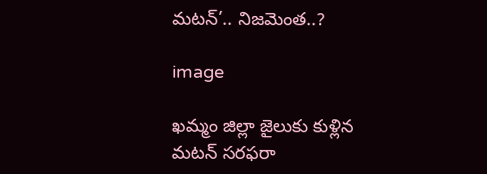మటన్’.. నిజమెంత..?

image

ఖమ్మం జిల్లా జైలుకు కుళ్లిన మటన్ సరఫరా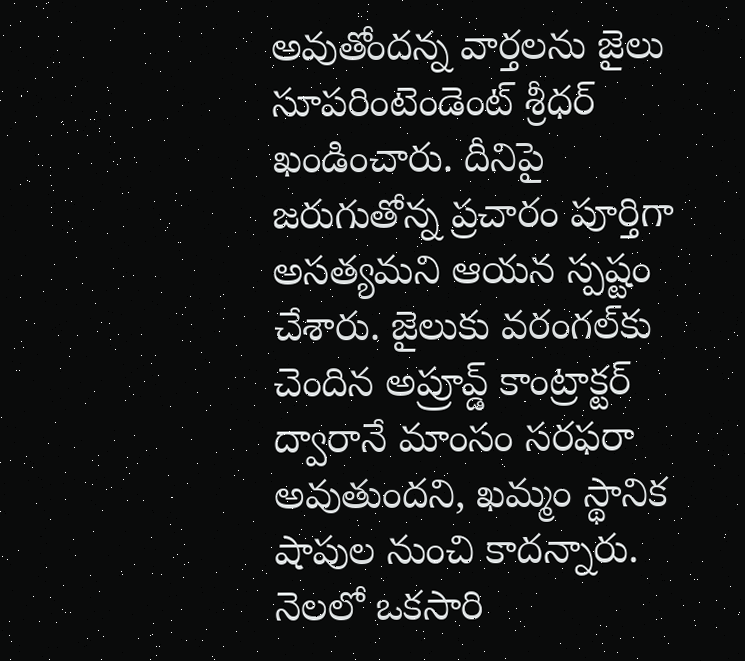అవుతోందన్న వార్తలను జైలు సూపరింటెండెంట్ శ్రీధర్ ఖండించారు. దీనిపై జరుగుతోన్న ప్రచారం పూర్తిగా అసత్యమని ఆయన స్పష్టం చేశారు. జైలుకు వరంగల్‌కు చెందిన అప్రూవ్డ్ కాంట్రాక్టర్ ద్వారానే మాంసం సరఫరా అవుతుందని, ఖమ్మం స్థానిక షాపుల నుంచి కాదన్నారు. నెలలో ఒకసారి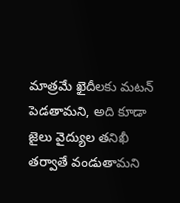మాత్రమే ఖైదీలకు మటన్ పెడతామని, అది కూడా జైలు వైద్యుల తనిఖీ తర్వాతే వండుతామని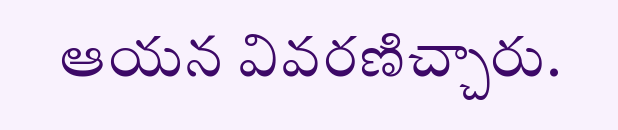ఆయన వివరణిచ్చారు.